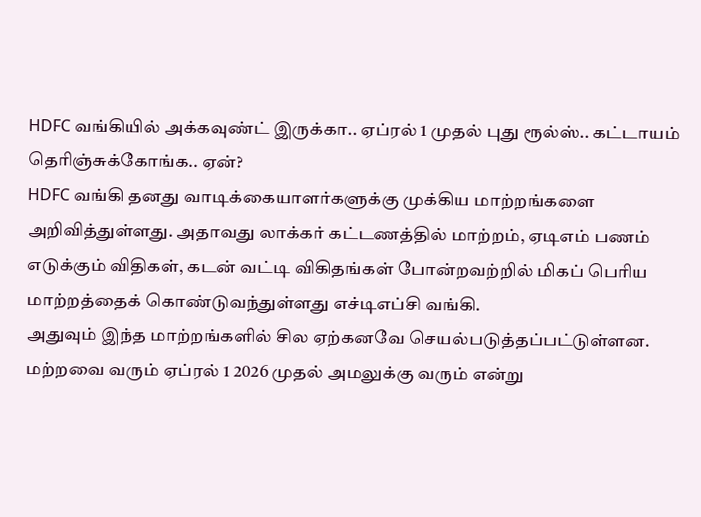HDFC வங்கியில் அக்கவுண்ட் இருக்கா.. ஏப்ரல் 1 முதல் புது ரூல்ஸ்.. கட்டாயம் தெரிஞ்சுக்கோங்க.. ஏன்?
HDFC வங்கி தனது வாடிக்கையாளர்களுக்கு முக்கிய மாற்றங்களை அறிவித்துள்ளது. அதாவது லாக்கர் கட்டணத்தில் மாற்றம், ஏடிஎம் பணம் எடுக்கும் விதிகள், கடன் வட்டி விகிதங்கள் போன்றவற்றில் மிகப் பெரிய மாற்றத்தைக் கொண்டுவந்துள்ளது எச்டிஎப்சி வங்கி.
அதுவும் இந்த மாற்றங்களில் சில ஏற்கனவே செயல்படுத்தப்பட்டுள்ளன. மற்றவை வரும் ஏப்ரல் 1 2026 முதல் அமலுக்கு வரும் என்று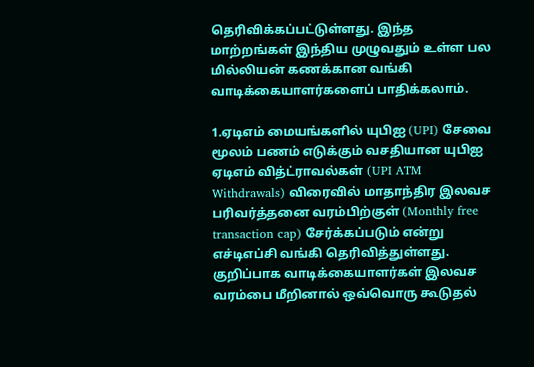தெரிவிக்கப்பட்டுள்ளது. இந்த மாற்றங்கள் இந்திய முழுவதும் உள்ள பல மில்லியன் கணக்கான வங்கி வாடிக்கையாளர்களைப் பாதிக்கலாம்.

1.ஏடிஎம் மையங்களில் யுபிஐ (UPI) சேவை மூலம் பணம் எடுக்கும் வசதியான யுபிஐ ஏடிஎம் வித்ட்ராவல்கள் (UPI ATM Withdrawals) விரைவில் மாதாந்திர இலவச பரிவர்த்தனை வரம்பிற்குள் (Monthly free transaction cap) சேர்க்கப்படும் என்று எச்டிஎப்சி வங்கி தெரிவித்துள்ளது. குறிப்பாக வாடிக்கையாளர்கள் இலவச வரம்பை மீறினால் ஒவ்வொரு கூடுதல்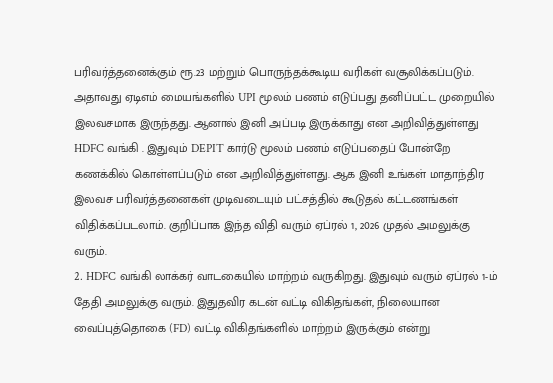பரிவர்த்தனைக்கும் ரூ.23 மற்றும் பொருந்தக்கூடிய வரிகள் வசூலிக்கப்படும்.
அதாவது ஏடிஎம் மையங்களில் UPI மூலம் பணம் எடுப்பது தனிப்பட்ட முறையில் இலவசமாக இருந்தது. ஆனால் இனி அப்படி இருக்காது என அறிவித்துள்ளது HDFC வங்கி . இதுவும் DEPIT கார்டு மூலம் பணம் எடுப்பதைப் போன்றே கணக்கில் கொள்ளப்படும் என அறிவித்துள்ளது. ஆக இனி உங்கள் மாதாந்திர இலவச பரிவர்த்தனைகள் முடிவடையும் பட்சத்தில் கூடுதல் கட்டணங்கள் விதிக்கப்படலாம். குறிப்பாக இந்த விதி வரும் ஏப்ரல் 1, 2026 முதல் அமலுக்கு வரும்.
2. HDFC வங்கி லாக்கர் வாடகையில் மாற்றம் வருகிறது. இதுவும் வரும் ஏப்ரல் 1-ம் தேதி அமலுக்கு வரும். இதுதவிர கடன் வட்டி விகிதங்கள், நிலையான வைப்புத்தொகை (FD) வட்டி விகிதங்களில் மாற்றம் இருக்கும் என்று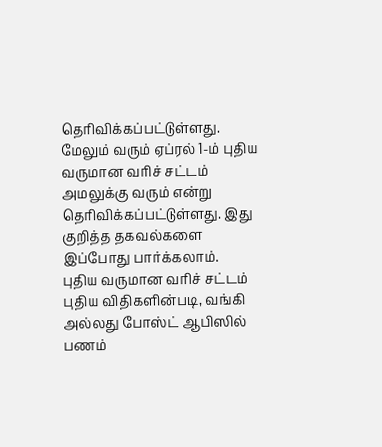தெரிவிக்கப்பட்டுள்ளது. மேலும் வரும் ஏப்ரல் 1-ம் புதிய வருமான வரிச் சட்டம் அமலுக்கு வரும் என்று தெரிவிக்கப்பட்டுள்ளது. இது குறித்த தகவல்களை இப்போது பார்க்கலாம்.
புதிய வருமான வரிச் சட்டம்
புதிய விதிகளின்படி, வங்கி அல்லது போஸ்ட் ஆபிஸில் பணம்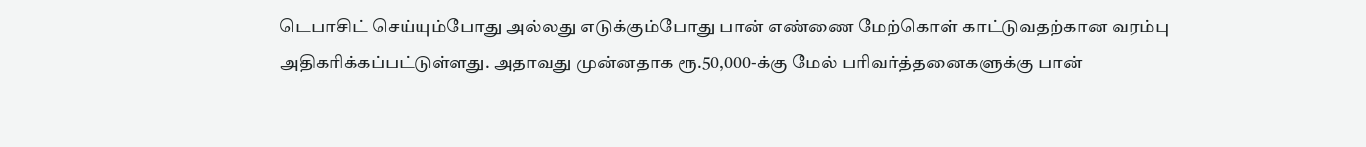டெபாசிட் செய்யும்போது அல்லது எடுக்கும்போது பான் எண்ணை மேற்கொள் காட்டுவதற்கான வரம்பு அதிகரிக்கப்பட்டுள்ளது. அதாவது முன்னதாக ரூ.50,000-க்கு மேல் பரிவர்த்தனைகளுக்கு பான்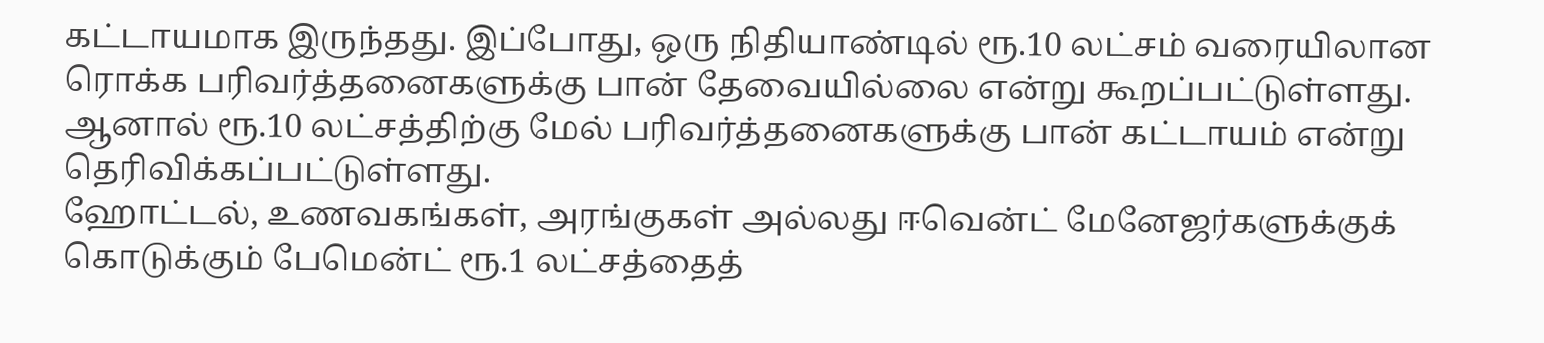கட்டாயமாக இருந்தது. இப்போது, ஒரு நிதியாண்டில் ரூ.10 லட்சம் வரையிலான ரொக்க பரிவர்த்தனைகளுக்கு பான் தேவையில்லை என்று கூறப்பட்டுள்ளது. ஆனால் ரூ.10 லட்சத்திற்கு மேல் பரிவர்த்தனைகளுக்கு பான் கட்டாயம் என்று தெரிவிக்கப்பட்டுள்ளது.
ஹோட்டல், உணவகங்கள், அரங்குகள் அல்லது ஈவென்ட் மேனேஜர்களுக்குக் கொடுக்கும் பேமென்ட் ரூ.1 லட்சத்தைத்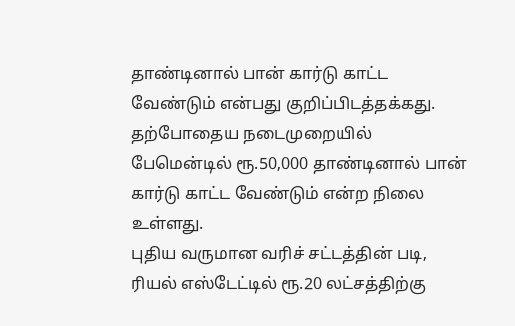தாண்டினால் பான் கார்டு காட்ட வேண்டும் என்பது குறிப்பிடத்தக்கது. தற்போதைய நடைமுறையில் பேமென்டில் ரூ.50,000 தாண்டினால் பான் கார்டு காட்ட வேண்டும் என்ற நிலை உள்ளது.
புதிய வருமான வரிச் சட்டத்தின் படி, ரியல் எஸ்டேட்டில் ரூ.20 லட்சத்திற்கு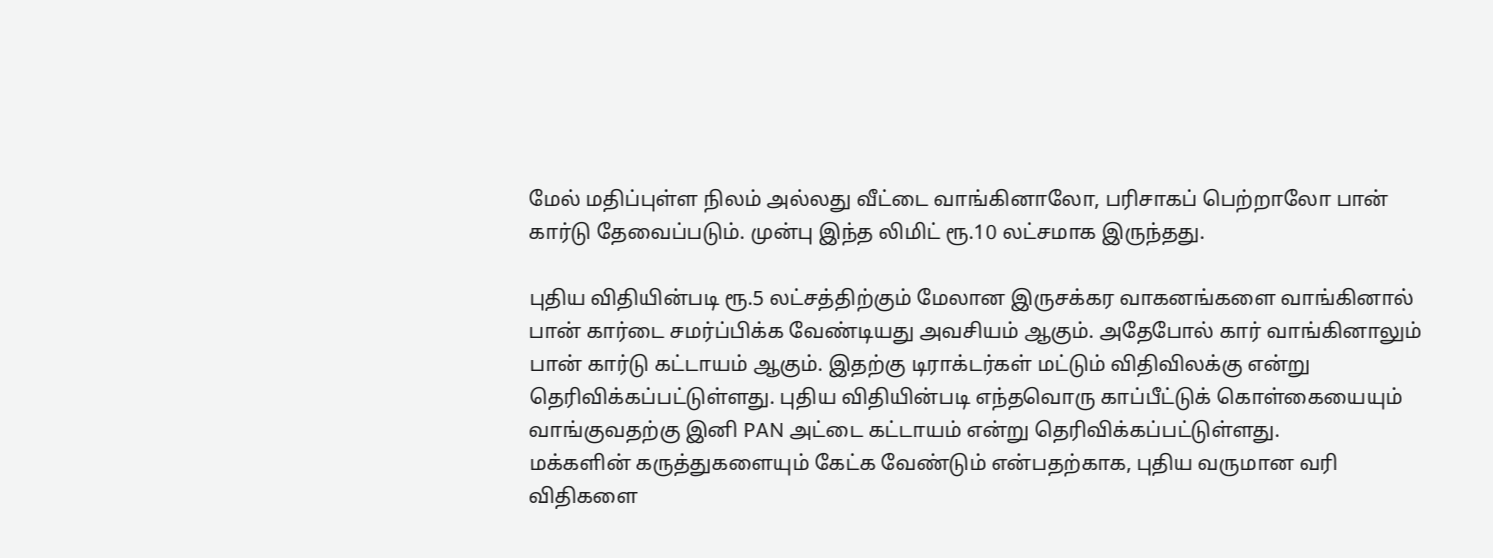மேல் மதிப்புள்ள நிலம் அல்லது வீட்டை வாங்கினாலோ, பரிசாகப் பெற்றாலோ பான் கார்டு தேவைப்படும். முன்பு இந்த லிமிட் ரூ.10 லட்சமாக இருந்தது.

புதிய விதியின்படி ரூ.5 லட்சத்திற்கும் மேலான இருசக்கர வாகனங்களை வாங்கினால் பான் கார்டை சமர்ப்பிக்க வேண்டியது அவசியம் ஆகும். அதேபோல் கார் வாங்கினாலும் பான் கார்டு கட்டாயம் ஆகும். இதற்கு டிராக்டர்கள் மட்டும் விதிவிலக்கு என்று தெரிவிக்கப்பட்டுள்ளது. புதிய விதியின்படி எந்தவொரு காப்பீட்டுக் கொள்கையையும் வாங்குவதற்கு இனி PAN அட்டை கட்டாயம் என்று தெரிவிக்கப்பட்டுள்ளது.
மக்களின் கருத்துகளையும் கேட்க வேண்டும் என்பதற்காக, புதிய வருமான வரி விதிகளை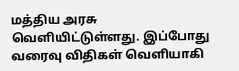மத்திய அரசு வெளியிட்டுள்ளது. இப்போது வரைவு விதிகள் வெளியாகி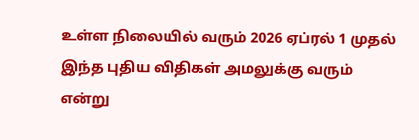உள்ள நிலையில் வரும் 2026 ஏப்ரல் 1 முதல் இந்த புதிய விதிகள் அமலுக்கு வரும் என்று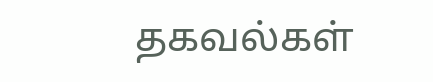தகவல்கள்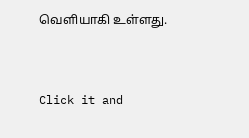வெளியாகி உள்ளது.


Click it and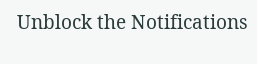Unblock the Notifications